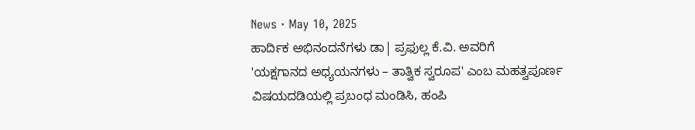News · May 10, 2025
ಹಾರ್ದಿಕ ಅಭಿನಂದನೆಗಳು ಡಾ| ಪ್ರಫುಲ್ಲ ಕೆ.ವಿ. ಅವರಿಗೆ
'ಯಕ್ಷಗಾನದ ಅಧ್ಯಯನಗಳು – ತಾತ್ವಿಕ ಸ್ವರೂಪ' ಎಂಬ ಮಹತ್ವಪೂರ್ಣ ವಿಷಯದಡಿಯಲ್ಲಿ ಪ್ರಬಂಧ ಮಂಡಿಸಿ, ಹಂಪಿ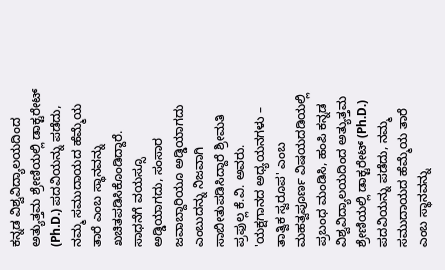ಕನ್ನಡ ವಿಶ್ವವಿದ್ಯಾಲಯದಿಂದ ಅತ್ಯುತ್ತಮ ಶ್ರೇಣಿಯಲ್ಲಿ ಡಾಕ್ಟರೇಟ್ (Ph.D.) ಪದವಿಯನ್ನು ಪಡೆದು, ನಮ್ಮ ಸಮುದಾಯದ ಹೆಮ್ಮೆಯ ತಾರೆ ಎಂಬ ಸ್ಥಾನವನ್ನು ಖಚಿತಪಡಿಸಿಕೊಂಡಿದ್ದಾರೆ.
ಸಾಧನೆಗೆ ವಯಸ್ಸೂ ಅಡ್ಡಿಯಾಗದು, ಸಂಸಾರ ಜವಾಬ್ದಾರಿಯೂ ಅಡ್ಡಿಯಾಗದು ಎಂಬುದನ್ನು ನಿಜವಾಗಿ ಸಾಬೀತುಪಡಿಸಿದ್ದಾರೆ ಶ್ರೀಮತಿ ಪ್ರಫುಲ್ಲ ಕೆ.ವಿ. ಅವರು.
'ಯಕ್ಷಗಾನದ ಅಧ್ಯಯನಗಳು – ತಾತ್ವಿಕ ಸ್ವರೂಪ' ಎಂಬ ಮಹತ್ವಪೂರ್ಣ ವಿಷಯದಡಿಯಲ್ಲಿ ಪ್ರಬಂಧ ಮಂಡಿಸಿ, ಹಂಪಿ ಕನ್ನಡ ವಿಶ್ವವಿದ್ಯಾಲಯದಿಂದ ಅತ್ಯುತ್ತಮ ಶ್ರೇಣಿಯಲ್ಲಿ ಡಾಕ್ಟರೇಟ್ (Ph.D.) ಪದವಿಯನ್ನು ಪಡೆದು, ನಮ್ಮ ಸಮುದಾಯದ ಹೆಮ್ಮೆಯ ತಾರೆ ಎಂಬ ಸ್ಥಾನವನ್ನು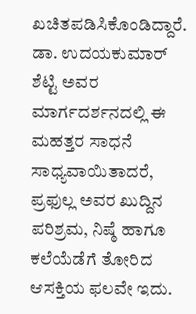ಖಚಿತಪಡಿಸಿಕೊಂಡಿದ್ದಾರೆ.
ಡಾ. ಉದಯಕುಮಾರ್ ಶೆಟ್ಟಿ ಅವರ ಮಾರ್ಗದರ್ಶನದಲ್ಲಿ ಈ ಮಹತ್ತರ ಸಾಧನೆ ಸಾಧ್ಯವಾಯಿತಾದರೆ, ಪ್ರಫುಲ್ಲ ಅವರ ಖುದ್ದಿನ ಪರಿಶ್ರಮ, ನಿಷ್ಠೆ ಹಾಗೂ ಕಲೆಯೆಡೆಗೆ ತೋರಿದ ಆಸಕ್ತಿಯ ಫಲವೇ ಇದು.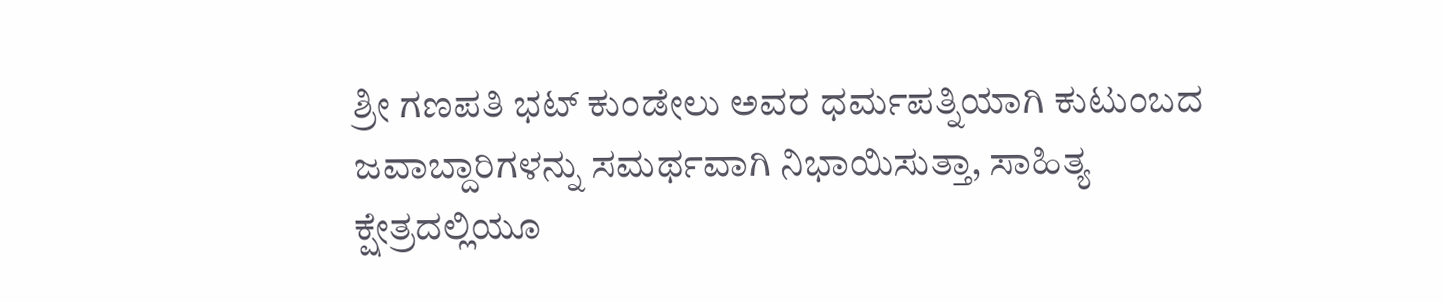ಶ್ರೀ ಗಣಪತಿ ಭಟ್ ಕುಂಡೇಲು ಅವರ ಧರ್ಮಪತ್ನಿಯಾಗಿ ಕುಟುಂಬದ ಜವಾಬ್ದಾರಿಗಳನ್ನು ಸಮರ್ಥವಾಗಿ ನಿಭಾಯಿಸುತ್ತಾ, ಸಾಹಿತ್ಯ ಕ್ಷೇತ್ರದಲ್ಲಿಯೂ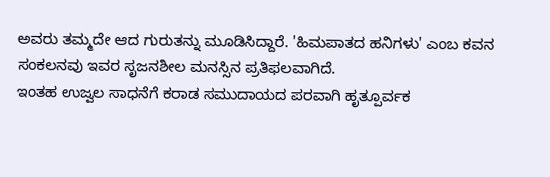ಅವರು ತಮ್ಮದೇ ಆದ ಗುರುತನ್ನು ಮೂಡಿಸಿದ್ದಾರೆ. 'ಹಿಮಪಾತದ ಹನಿಗಳು' ಎಂಬ ಕವನ ಸಂಕಲನವು ಇವರ ಸೃಜನಶೀಲ ಮನಸ್ಸಿನ ಪ್ರತಿಫಲವಾಗಿದೆ.
ಇಂತಹ ಉಜ್ವಲ ಸಾಧನೆಗೆ ಕರಾಡ ಸಮುದಾಯದ ಪರವಾಗಿ ಹೃತ್ಪೂರ್ವಕ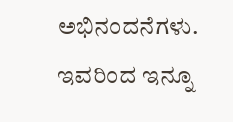ಅಭಿನಂದನೆಗಳು.
ಇವರಿಂದ ಇನ್ನೂ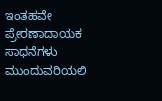ಇಂತಹವೇ ಪ್ರೇರಣಾದಾಯಕ ಸಾಧನೆಗಳು ಮುಂದುವರಿಯಲಿ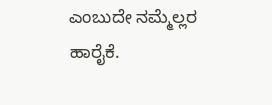ಎಂಬುದೇ ನಮ್ಮೆಲ್ಲರ ಹಾರೈಕೆ.